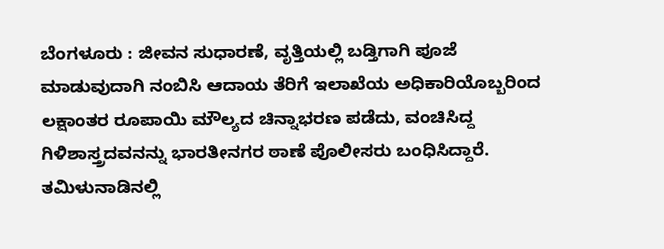ಬೆಂಗಳೂರು : ಜೀವನ ಸುಧಾರಣೆ, ವೃತ್ತಿಯಲ್ಲಿ ಬಡ್ತಿಗಾಗಿ ಪೂಜೆ ಮಾಡುವುದಾಗಿ ನಂಬಿಸಿ ಆದಾಯ ತೆರಿಗೆ ಇಲಾಖೆಯ ಅಧಿಕಾರಿಯೊಬ್ಬರಿಂದ ಲಕ್ಷಾಂತರ ರೂಪಾಯಿ ಮೌಲ್ಯದ ಚಿನ್ನಾಭರಣ ಪಡೆದು, ವಂಚಿಸಿದ್ದ ಗಿಳಿಶಾಸ್ತ್ರದವನನ್ನು ಭಾರತೀನಗರ ಠಾಣೆ ಪೊಲೀಸರು ಬಂಧಿಸಿದ್ದಾರೆ.
ತಮಿಳುನಾಡಿನಲ್ಲಿ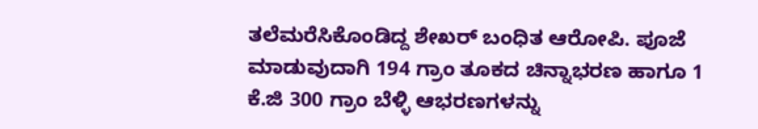ತಲೆಮರೆಸಿಕೊಂಡಿದ್ದ ಶೇಖರ್ ಬಂಧಿತ ಆರೋಪಿ. ಪೂಜೆ ಮಾಡುವುದಾಗಿ 194 ಗ್ರಾಂ ತೂಕದ ಚಿನ್ನಾಭರಣ ಹಾಗೂ 1 ಕೆ.ಜಿ 300 ಗ್ರಾಂ ಬೆಳ್ಳಿ ಆಭರಣಗಳನ್ನು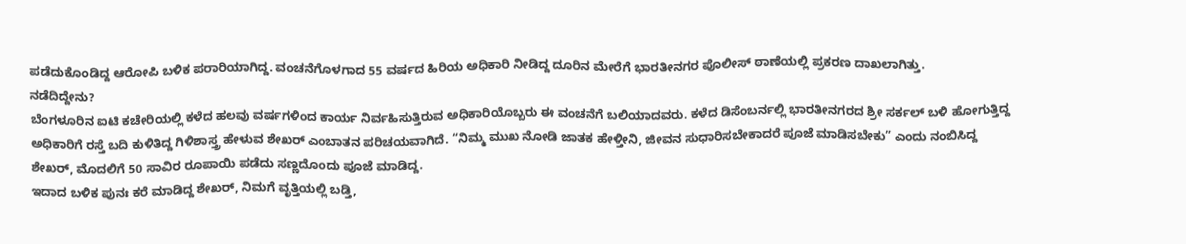ಪಡೆದುಕೊಂಡಿದ್ದ ಆರೋಪಿ ಬಳಿಕ ಪರಾರಿಯಾಗಿದ್ದ. ವಂಚನೆಗೊಳಗಾದ 55 ವರ್ಷದ ಹಿರಿಯ ಅಧಿಕಾರಿ ನೀಡಿದ್ದ ದೂರಿನ ಮೇರೆಗೆ ಭಾರತೀನಗರ ಪೊಲೀಸ್ ಠಾಣೆಯಲ್ಲಿ ಪ್ರಕರಣ ದಾಖಲಾಗಿತ್ತು.
ನಡೆದಿದ್ದೇನು?
ಬೆಂಗಳೂರಿನ ಐಟಿ ಕಚೇರಿಯಲ್ಲಿ ಕಳೆದ ಹಲವು ವರ್ಷಗಳಿಂದ ಕಾರ್ಯ ನಿರ್ವಹಿಸುತ್ತಿರುವ ಅಧಿಕಾರಿಯೊಬ್ಬರು ಈ ವಂಚನೆಗೆ ಬಲಿಯಾದವರು. ಕಳೆದ ಡಿಸೆಂಬರ್ನಲ್ಲಿ ಭಾರತೀನಗರದ ಶ್ರೀ ಸರ್ಕಲ್ ಬಳಿ ಹೋಗುತ್ತಿದ್ದ ಅಧಿಕಾರಿಗೆ ರಸ್ತೆ ಬದಿ ಕುಳಿತಿದ್ದ ಗಿಳಿಶಾಸ್ತ್ರ ಹೇಳುವ ಶೇಖರ್ ಎಂಬಾತನ ಪರಿಚಯವಾಗಿದೆ. “ನಿಮ್ಮ ಮುಖ ನೋಡಿ ಜಾತಕ ಹೇಳ್ತೀನಿ, ಜೀವನ ಸುಧಾರಿಸಬೇಕಾದರೆ ಪೂಜೆ ಮಾಡಿಸಬೇಕು” ಎಂದು ನಂಬಿಸಿದ್ದ ಶೇಖರ್, ಮೊದಲಿಗೆ 50 ಸಾವಿರ ರೂಪಾಯಿ ಪಡೆದು ಸಣ್ಣದೊಂದು ಪೂಜೆ ಮಾಡಿದ್ದ.
ಇದಾದ ಬಳಿಕ ಪುನಃ ಕರೆ ಮಾಡಿದ್ದ ಶೇಖರ್, ನಿಮಗೆ ವೃತ್ತಿಯಲ್ಲಿ ಬಡ್ತಿ,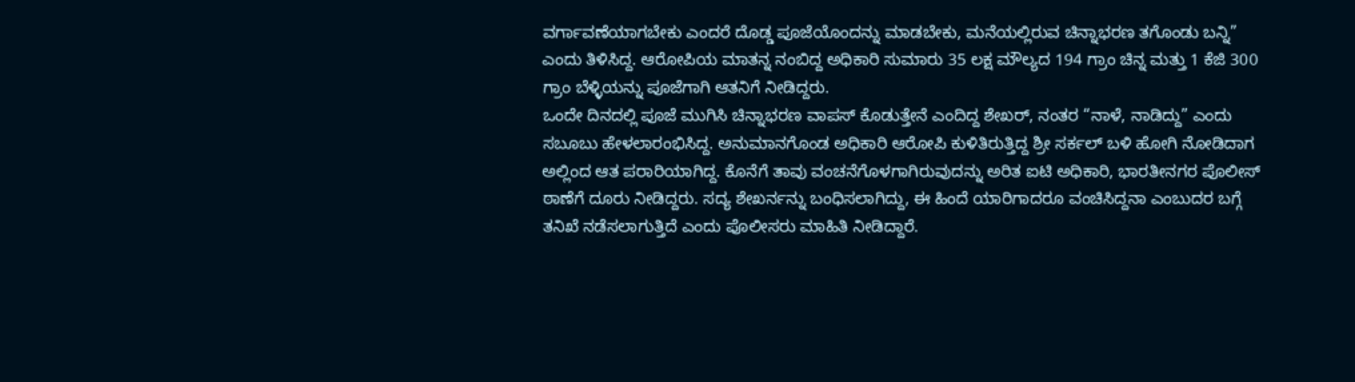ವರ್ಗಾವಣೆಯಾಗಬೇಕು ಎಂದರೆ ದೊಡ್ಡ ಪೂಜೆಯೊಂದನ್ನು ಮಾಡಬೇಕು, ಮನೆಯಲ್ಲಿರುವ ಚಿನ್ನಾಭರಣ ತಗೊಂಡು ಬನ್ನಿ” ಎಂದು ತಿಳಿಸಿದ್ದ. ಆರೋಪಿಯ ಮಾತನ್ನ ನಂಬಿದ್ದ ಅಧಿಕಾರಿ ಸುಮಾರು 35 ಲಕ್ಷ ಮೌಲ್ಯದ 194 ಗ್ರಾಂ ಚಿನ್ನ ಮತ್ತು 1 ಕೆಜಿ 300 ಗ್ರಾಂ ಬೆಳ್ಳಿಯನ್ನು ಪೂಜೆಗಾಗಿ ಆತನಿಗೆ ನೀಡಿದ್ದರು.
ಒಂದೇ ದಿನದಲ್ಲಿ ಪೂಜೆ ಮುಗಿಸಿ ಚಿನ್ನಾಭರಣ ವಾಪಸ್ ಕೊಡುತ್ತೇನೆ ಎಂದಿದ್ದ ಶೇಖರ್, ನಂತರ “ನಾಳೆ, ನಾಡಿದ್ದು” ಎಂದು ಸಬೂಬು ಹೇಳಲಾರಂಭಿಸಿದ್ದ. ಅನುಮಾನಗೊಂಡ ಅಧಿಕಾರಿ ಆರೋಪಿ ಕುಳಿತಿರುತ್ತಿದ್ದ ಶ್ರೀ ಸರ್ಕಲ್ ಬಳಿ ಹೋಗಿ ನೋಡಿದಾಗ ಅಲ್ಲಿಂದ ಆತ ಪರಾರಿಯಾಗಿದ್ದ. ಕೊನೆಗೆ ತಾವು ವಂಚನೆಗೊಳಗಾಗಿರುವುದನ್ನು ಅರಿತ ಐಟಿ ಅಧಿಕಾರಿ, ಭಾರತೀನಗರ ಪೊಲೀಸ್ ಠಾಣೆಗೆ ದೂರು ನೀಡಿದ್ದರು. ಸದ್ಯ ಶೇಖರ್ನನ್ನು ಬಂಧಿಸಲಾಗಿದ್ದು, ಈ ಹಿಂದೆ ಯಾರಿಗಾದರೂ ವಂಚಿಸಿದ್ದನಾ ಎಂಬುದರ ಬಗ್ಗೆ ತನಿಖೆ ನಡೆಸಲಾಗುತ್ತಿದೆ ಎಂದು ಪೊಲೀಸರು ಮಾಹಿತಿ ನೀಡಿದ್ದಾರೆ.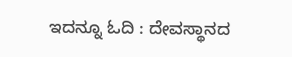ಇದನ್ನೂ ಓದಿ : ದೇವಸ್ಥಾನದ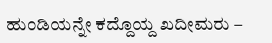ಹುಂಡಿಯನ್ನೇ ಕದ್ದೊಯ್ದ ಖದೀಮರು –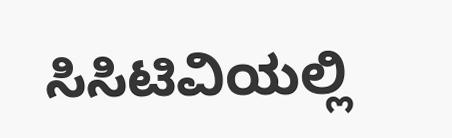ಸಿಸಿಟಿವಿಯಲ್ಲಿ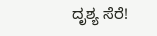ದೃಶ್ಯ ಸೆರೆ!